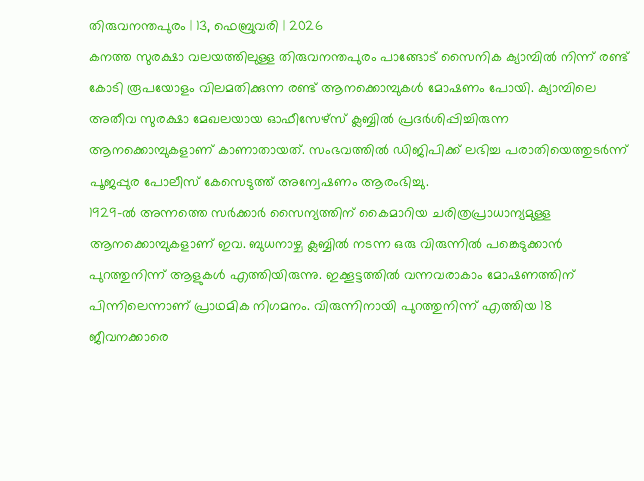തിരുവനന്തപുരം | 13, ഫെബ്രുവരി | 2026
കനത്ത സുരക്ഷാ വലയത്തിലുള്ള തിരുവനന്തപുരം പാങ്ങോട് സൈനിക ക്യാമ്പിൽ നിന്ന് രണ്ട് കോടി രൂപയോളം വിലമതിക്കുന്ന രണ്ട് ആനക്കൊമ്പുകൾ മോഷണം പോയി. ക്യാമ്പിലെ അതീവ സുരക്ഷാ മേഖലയായ ഓഫീസേഴ്സ് ക്ലബ്ബിൽ പ്രദർശിപ്പിച്ചിരുന്ന ആനക്കൊമ്പുകളാണ് കാണാതായത്. സംഭവത്തിൽ ഡിജിപിക്ക് ലഭിച്ച പരാതിയെത്തുടർന്ന് പൂജപ്പുര പോലീസ് കേസെടുത്ത് അന്വേഷണം ആരംഭിച്ചു.
1929-ൽ അന്നത്തെ സർക്കാർ സൈന്യത്തിന് കൈമാറിയ ചരിത്രപ്രാധാന്യമുള്ള ആനക്കൊമ്പുകളാണ് ഇവ. ബുധനാഴ്ച ക്ലബ്ബിൽ നടന്ന ഒരു വിരുന്നിൽ പങ്കെടുക്കാൻ പുറത്തുനിന്ന് ആളുകൾ എത്തിയിരുന്നു. ഇക്കൂട്ടത്തിൽ വന്നവരാകാം മോഷണത്തിന് പിന്നിലെന്നാണ് പ്രാഥമിക നിഗമനം. വിരുന്നിനായി പുറത്തുനിന്ന് എത്തിയ 18 ജീവനക്കാരെ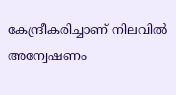കേന്ദ്രീകരിച്ചാണ് നിലവിൽ അന്വേഷണം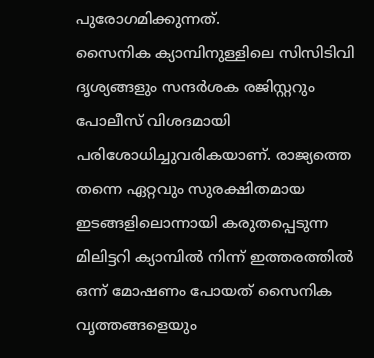പുരോഗമിക്കുന്നത്.
സൈനിക ക്യാമ്പിനുള്ളിലെ സിസിടിവി ദൃശ്യങ്ങളും സന്ദർശക രജിസ്റ്ററും പോലീസ് വിശദമായി പരിശോധിച്ചുവരികയാണ്. രാജ്യത്തെ തന്നെ ഏറ്റവും സുരക്ഷിതമായ ഇടങ്ങളിലൊന്നായി കരുതപ്പെടുന്ന മിലിട്ടറി ക്യാമ്പിൽ നിന്ന് ഇത്തരത്തിൽ ഒന്ന് മോഷണം പോയത് സൈനിക വൃത്തങ്ങളെയും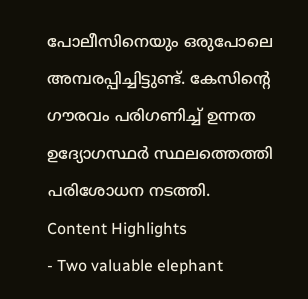പോലീസിനെയും ഒരുപോലെ അമ്പരപ്പിച്ചിട്ടുണ്ട്. കേസിന്റെ ഗൗരവം പരിഗണിച്ച് ഉന്നത ഉദ്യോഗസ്ഥർ സ്ഥലത്തെത്തി പരിശോധന നടത്തി.
Content Highlights
- Two valuable elephant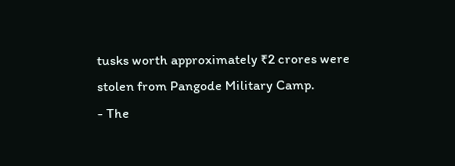tusks worth approximately ₹2 crores were stolen from Pangode Military Camp.
- The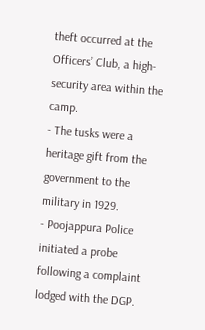theft occurred at the Officers’ Club, a high-security area within the camp.
- The tusks were a heritage gift from the government to the military in 1929.
- Poojappura Police initiated a probe following a complaint lodged with the DGP.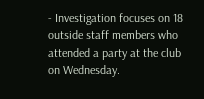- Investigation focuses on 18 outside staff members who attended a party at the club on Wednesday.